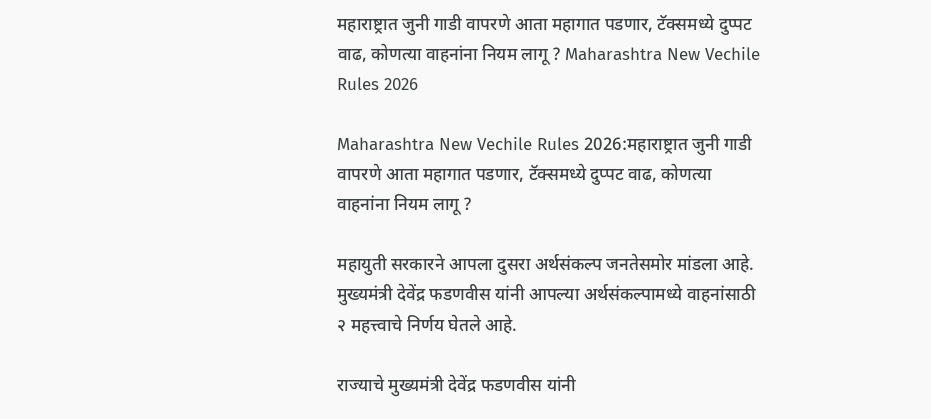महाराष्ट्रात जुनी गाडी वापरणे आता महागात पडणार, टॅक्समध्ये दुप्पट वाढ, कोणत्या वाहनांना नियम लागू ? Maharashtra New Vechile Rules 2026

Maharashtra New Vechile Rules 2026:महाराष्ट्रात जुनी गाडी वापरणे आता महागात पडणार, टॅक्समध्ये दुप्पट वाढ, कोणत्या वाहनांना नियम लागू ?

महायुती सरकारने आपला दुसरा अर्थसंकल्प जनतेसमोर मांडला आहे. मुख्यमंत्री देवेंद्र फडणवीस यांनी आपल्या अर्थसंकल्पामध्ये वाहनांसाठी २ महत्त्वाचे निर्णय घेतले आहे.

राज्याचे मुख्यमंत्री देवेंद्र फडणवीस यांनी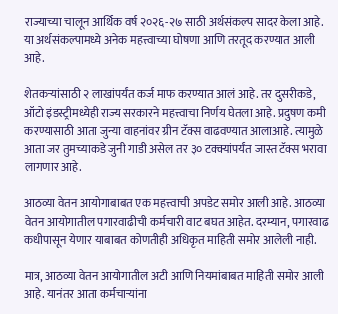राज्याच्या चालून आर्थिक वर्ष २०२६-२७ साठी अर्थसंकल्प सादर केला आहे. या अर्थसंकल्पामध्ये अनेक महत्त्वाच्या घोषणा आणि तरतूद करण्यात आली आहे.

शेतकऱ्यांसाठी २ लाखांपर्यंत कर्ज माफ करण्यात आलं आहे. तर दुसरीकडे, ऑटो इंडस्ट्रीमध्येही राज्य सरकारने महत्त्वाचा निर्णय घेतला आहे. प्रदुषण कमी करण्यासाठी आता जुन्या वाहनांवर ग्रीन टॅक्स वाढवण्यात आलाआहे. त्यामुळे आता जर तुमच्याकडे जुनी गाडी असेल तर ३० टक्क्यांपर्यंत जास्त टॅक्स भरावा लागणार आहे.

आठव्या वेतन आयोगाबाबत एक महत्त्वाची अपडेट समोर आली आहे. आठव्या वेतन आयोगातील पगारवाढीची कर्मचारी वाट बघत आहेत. दरम्यान, पगारवाढ कधीपासून येणार याबाबत कोणतीही अधिकृत माहिती समोर आलेली नाही.

मात्र, आठव्या वेतन आयोगातील अटी आणि नियमांबाबत माहिती समोर आली आहे. यानंतर आता कर्मचाऱ्यांना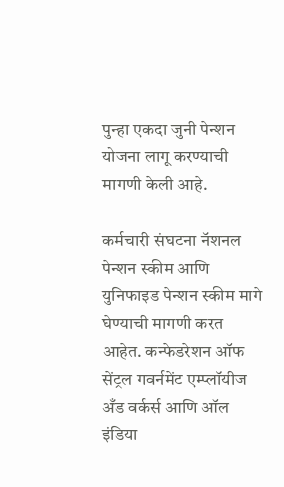पुन्हा एकदा जुनी पेन्शन योजना लागू करण्याची मागणी केली आहे.

कर्मचारी संघटना नॅशनल पेन्शन स्कीम आणि युनिफाइड पेन्शन स्कीम मागे घेण्याची मागणी करत आहेत. कन्फेडरेशन ऑफ सेंट्रल गवर्नमेंट एम्प्लॉयीज अँड वर्कर्स आणि ऑल इंडिया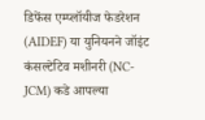डिफेंस एम्प्लॉयीज फेडरेशन (AIDEF) या युनियनने जॉइंट कंसल्टेटिव मशीनरी (NC-JCM) कडे आपल्या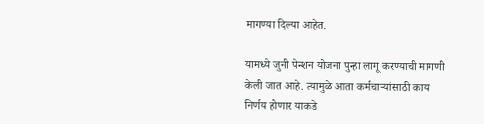मागण्या दिल्या आहेत.

यामध्ये जुनी पेन्शन योजना पुन्हा लागू करण्याची मागणी केली जात आहे. त्यामुळे आता कर्मचाऱ्यांसाठी काय निर्णय होणार याकडे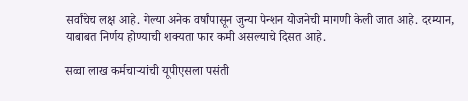सर्वांचेच लक्ष आहे. गेल्या अनेक वर्षांपासून जुन्या पेन्शन योजनेची मागणी केली जात आहे. दरम्यान, याबाबत निर्णय होण्याची शक्यता फार कमी असल्याचे दिसत आहे.

सव्वा लाख कर्मचाऱ्यांची यूपीएसला पसंती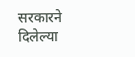सरकारने दिलेल्या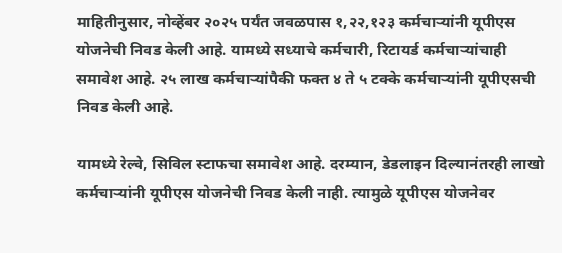माहितीनुसार, नोव्हेंबर २०२५ पर्यंत जवळपास १,२२,१२३ कर्मचाऱ्यांनी यूपीएस योजनेची निवड केली आहे. यामध्ये सध्याचे कर्मचारी, रिटायर्ड कर्मचाऱ्यांचाही समावेश आहे. २५ लाख कर्मचाऱ्यांपैकी फक्त ४ ते ५ टक्के कर्मचाऱ्यांनी यूपीएसची निवड केली आहे.

यामध्ये रेल्वे, सिविल स्टाफचा समावेश आहे. दरम्यान, डेडलाइन दिल्यानंतरही लाखो कर्मचाऱ्यांनी यूपीएस योजनेची निवड केली नाही. त्यामुळे यूपीएस योजनेवर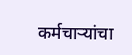कर्मचाऱ्यांचा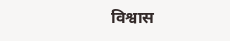विश्वास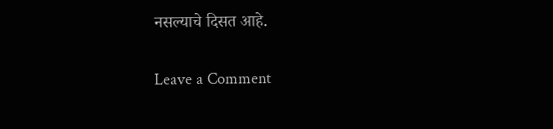नसल्याचे दिसत आहे.

Leave a Comment